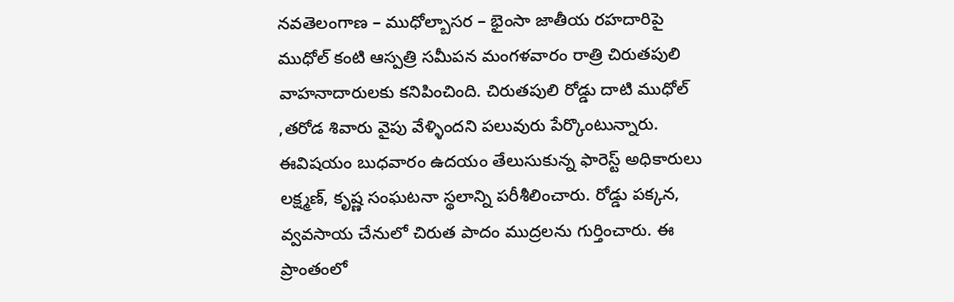నవతెలంగాణ – ముధోల్బాసర – భైంసా జాతీయ రహదారిపై ముధోల్ కంటి ఆస్పత్రి సమీపన మంగళవారం రాత్రి చిరుతపులి వాహనాదారులకు కనిపించింది. చిరుతపులి రోడ్డు దాటి ముధోల్ ,తరోడ శివారు వైపు వేళ్ళిందని పలువురు పేర్కొంటున్నారు. ఈవిషయం బుధవారం ఉదయం తేలుసుకున్న ఫారెస్ట్ అధికారులు లక్ష్మణ్, కృష్ణ సంఘటనా స్థలాన్ని పరీశీలించారు. రోడ్డు పక్కన, వ్వవసాయ చేనులో చిరుత పాదం ముద్రలను గుర్తించారు. ఈ ప్రాంతంలో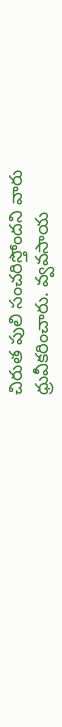చిరుత పులి సంచరిస్తోందని వారు ధ్రువీకరించారు. వ్వవసాయ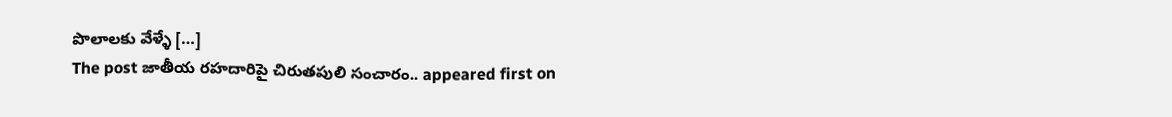పొలాలకు వేళ్ళే […]
The post జాతీయ రహదారిపై చిరుతపులి సంచారం.. appeared first on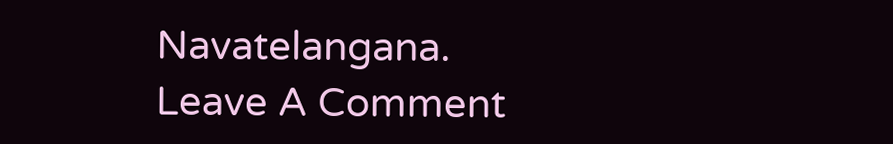Navatelangana.
Leave A Comment